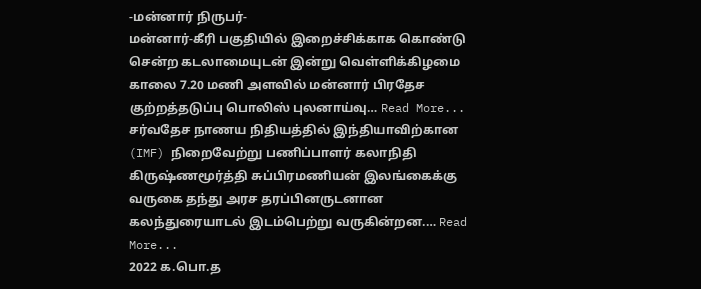-மன்னார் நிருபர்-
மன்னார்-கீரி பகுதியில் இறைச்சிக்காக கொண்டு சென்ற கடலாமையுடன் இன்று வெள்ளிக்கிழமை காலை 7.20 மணி அளவில் மன்னார் பிரதேச குற்றத்தடுப்பு பொலிஸ் புலனாய்வு… Read More...
சர்வதேச நாணய நிதியத்தில் இந்தியாவிற்கான (IMF) நிறைவேற்று பணிப்பாளர் கலாநிதி கிருஷ்ணமூர்த்தி சுப்பிரமணியன் இலங்கைக்கு வருகை தந்து அரச தரப்பினருடனான கலந்துரையாடல் இடம்பெற்று வருகின்றன.… Read More...
2022 க.பொ.த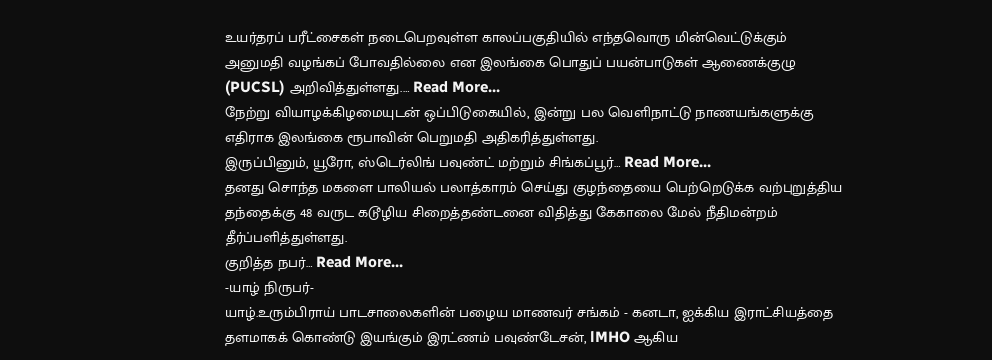உயர்தரப் பரீட்சைகள் நடைபெறவுள்ள காலப்பகுதியில் எந்தவொரு மின்வெட்டுக்கும் அனுமதி வழங்கப் போவதில்லை என இலங்கை பொதுப் பயன்பாடுகள் ஆணைக்குழு (PUCSL) அறிவித்துள்ளது.… Read More...
நேற்று வியாழக்கிழமையுடன் ஒப்பிடுகையில், இன்று பல வெளிநாட்டு நாணயங்களுக்கு எதிராக இலங்கை ரூபாவின் பெறுமதி அதிகரித்துள்ளது.
இருப்பினும், யூரோ, ஸ்டெர்லிங் பவுண்ட் மற்றும் சிங்கப்பூர்… Read More...
தனது சொந்த மகளை பாலியல் பலாத்காரம் செய்து குழந்தையை பெற்றெடுக்க வற்புறுத்திய தந்தைக்கு 48 வருட கடூழிய சிறைத்தண்டனை விதித்து கேகாலை மேல் நீதிமன்றம் தீர்ப்பளித்துள்ளது.
குறித்த நபர்… Read More...
-யாழ் நிருபர்-
யாழ்.உரும்பிராய் பாடசாலைகளின் பழைய மாணவர் சங்கம் - கனடா, ஐக்கிய இராட்சியத்தை தளமாகக் கொண்டு இயங்கும் இரட்ணம் பவுண்டேசன், lMHO ஆகிய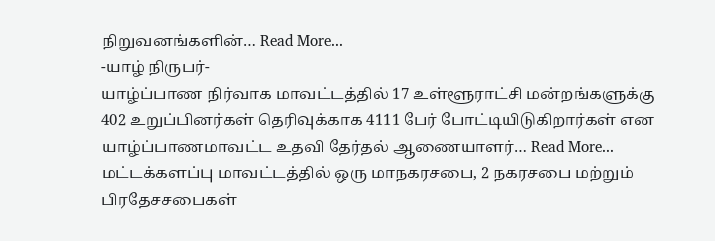நிறுவனங்களின்… Read More...
-யாழ் நிருபர்-
யாழ்ப்பாண நிர்வாக மாவட்டத்தில் 17 உள்ளூராட்சி மன்றங்களுக்கு 402 உறுப்பினர்கள் தெரிவுக்காக 4111 பேர் போட்டியிடுகிறார்கள் என யாழ்ப்பாணமாவட்ட உதவி தேர்தல் ஆணையாளர்… Read More...
மட்டக்களப்பு மாவட்டத்தில் ஒரு மாநகரசபை, 2 நகரசபை மற்றும் பிரதேசசபைகள்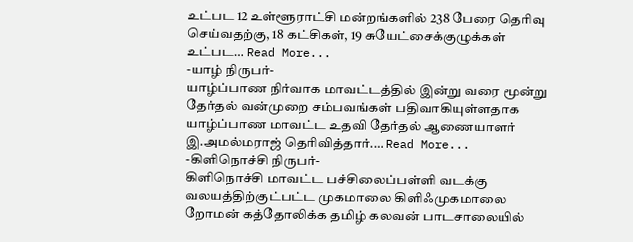உட்பட 12 உள்ளூராட்சி மன்றங்களில் 238 பேரை தெரிவு செய்வதற்கு, 18 கட்சிகள், 19 சுயேட்சைக்குழுக்கள் உட்பட… Read More...
-யாழ் நிருபர்-
யாழ்ப்பாண நிர்வாக மாவட்டத்தில் இன்று வரை மூன்று தேர்தல் வன்முறை சம்பவங்கள் பதிவாகியுள்ளதாக யாழ்ப்பாண மாவட்ட உதவி தேர்தல் ஆணையாளர் இ.அமல்மராஜ் தெரிவித்தார்.… Read More...
-கிளிநொச்சி நிருபர்-
கிளிநொச்சி மாவட்ட பச்சிலைப்பள்ளி வடக்கு வலயத்திற்குட்பட்ட முகமாலை கிளிஃமுகமாலை றோமன் கத்தோலிக்க தமிழ் கலவன் பாடசாலையில்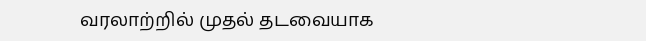வரலாற்றில் முதல் தடவையாக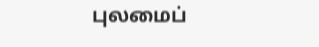புலமைப்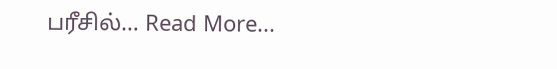பரீசில்… Read More...